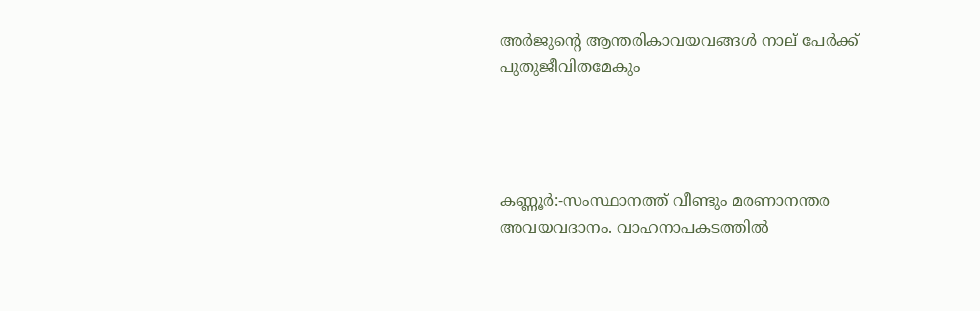അർജുൻ്റെ ആന്തരികാവയവങ്ങൾ നാല് പേർക്ക് പുതുജീവിതമേകും




കണ്ണൂർ:-സംസ്ഥാനത്ത് വീണ്ടും മരണാനന്തര അവയവദാനം. വാഹനാപകടത്തില്‍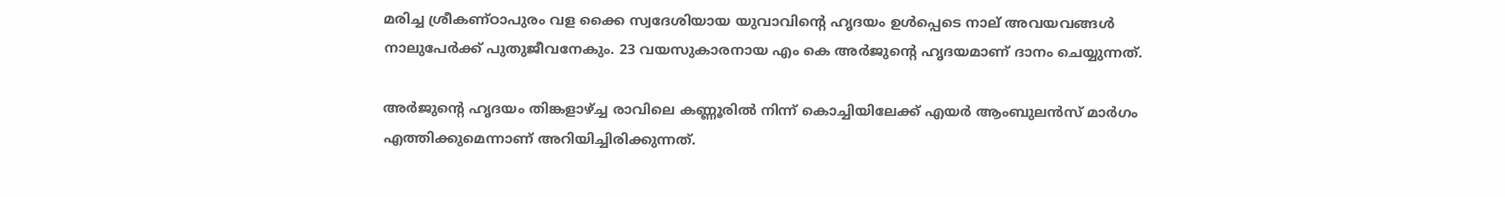മരിച്ച ശ്രീകണ്ഠാപുരം വള ക്കൈ സ്വദേശിയായ യുവാവിന്റെ ഹൃദയം ഉള്‍പ്പെടെ നാല് അവയവങ്ങള്‍ നാലുപേര്‍ക്ക് പുതുജീവനേകും. 23 വയസുകാരനായ എം കെ അര്‍ജുന്റെ ഹൃദയമാണ് ദാനം ചെയ്യുന്നത്.

അര്‍ജുന്റെ ഹൃദയം തിങ്കളാഴ്ച്ച രാവിലെ കണ്ണൂരില്‍ നിന്ന് കൊച്ചിയിലേക്ക് എയര്‍ ആംബുലന്‍സ് മാര്‍ഗം എത്തിക്കുമെന്നാണ് അറിയിച്ചിരിക്കുന്നത്.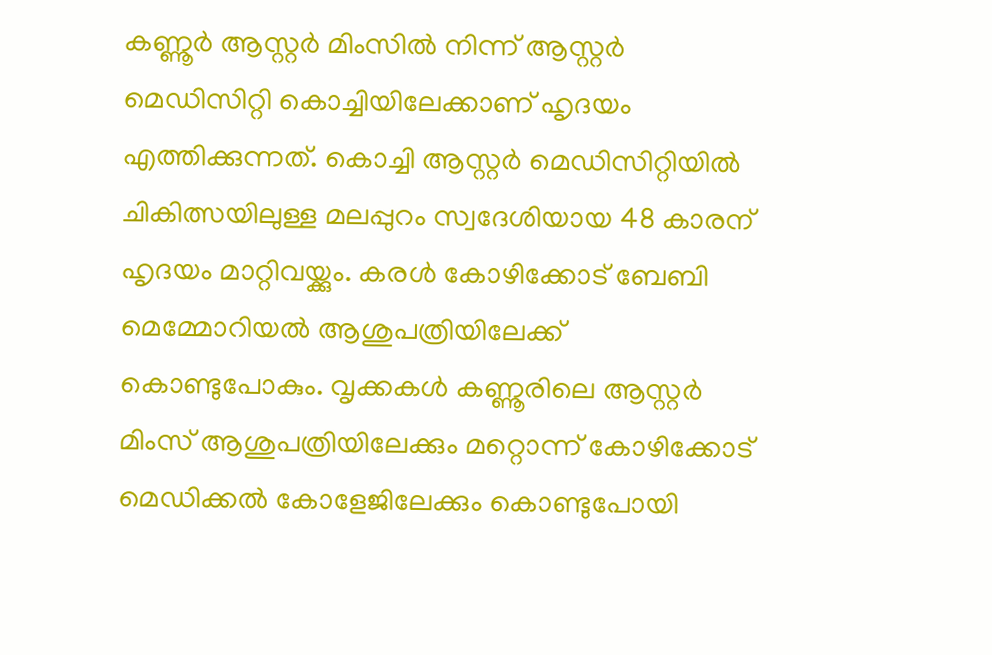കണ്ണൂര്‍ ആസ്റ്റര്‍ മിംസില്‍ നിന്ന് ആസ്റ്റര്‍ മെഡിസിറ്റി കൊച്ചിയിലേക്കാണ് ഹൃദയം എത്തിക്കുന്നത്. കൊച്ചി ആസ്റ്റര്‍ മെഡിസിറ്റിയില്‍ ചികിത്സയിലുള്ള മലപ്പുറം സ്വദേശിയായ 48 കാരന് ഹൃദയം മാറ്റിവയ്ക്കും. കരള്‍ കോഴിക്കോട് ബേബി മെമ്മോറിയല്‍ ആശുപത്രിയിലേക്ക് കൊണ്ടുപോകും. വൃക്കകള്‍ കണ്ണൂരിലെ ആസ്റ്റര്‍ മിംസ് ആശുപത്രിയിലേക്കും മറ്റൊന്ന് കോഴിക്കോട് മെഡിക്കല്‍ കോളേജിലേക്കും കൊണ്ടുപോയി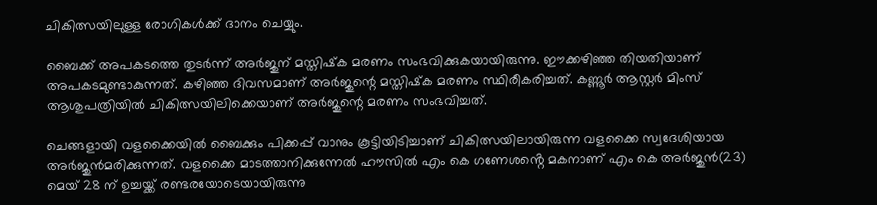ചികിത്സയിലുള്ള രോഗികള്‍ക്ക് ദാനം ചെയ്യും.

ബൈക്ക് അപകടത്തെ തുടര്‍ന്ന് അര്‍ജുന് മസ്തിഷ്‌ക മരണം സംഭവിക്കുകയായിരുന്നു. ഈക്കഴിഞ്ഞ തിയതിയാണ് അപകടമുണ്ടാകുന്നത്. കഴിഞ്ഞ ദിവസമാണ് അര്‍ജുന്റെ മസ്തിഷ്‌ക മരണം സ്ഥിരീകരിച്ചത്. കണ്ണൂര്‍ ആസ്റ്റര്‍ മിംസ് ആശുപത്രിയില്‍ ചികിത്സയിലിക്കെയാണ് അര്‍ജുന്റെ മരണം സംഭവിച്ചത്.

ചെങ്ങളായി വളക്കൈയിൽ ബൈക്കും പിക്കപ്പ് വാനും കൂട്ടിയിടിച്ചാണ് ചികിത്സയിലായിരുന്ന വളക്കൈ സ്വദേശിയായ അർജുൻമരിക്കുന്നത്. വളക്കൈ മാടത്താനിക്കുന്നേൽ ഹൗസിൽ എം കെ ഗണേശൻ്റെ മകനാണ് എം കെ അർജുൻ(23) മെയ് 28 ന് ഉച്ചയ്ക്ക് രണ്ടരയോടെയായിരുന്നു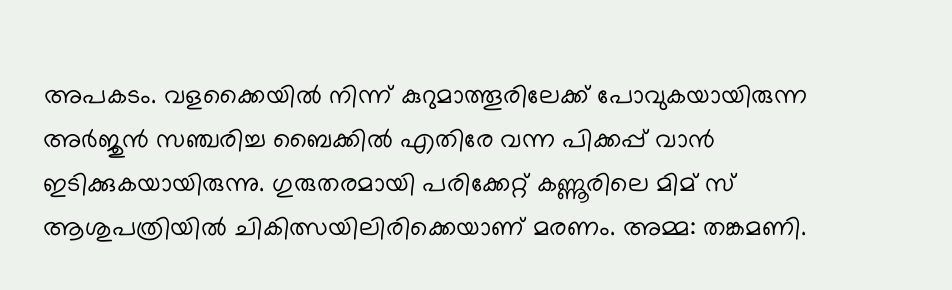അപകടം. വളക്കൈയിൽ നിന്ന് കുറുമാത്തൂരിലേക്ക് പോവുകയായിരുന്ന അർജുൻ സഞ്ചരിച്ച ബൈക്കിൽ എതിരേ വന്ന പിക്കപ്പ് വാൻ ഇടിക്കുകയായിരുന്നു. ഗുരുതരമായി പരിക്കേറ്റ് കണ്ണൂരിലെ മിമ് സ് ആശുപത്രിയിൽ ചികിത്സയിലിരിക്കെയാണ് മരണം. അമ്മ: തങ്കമണി.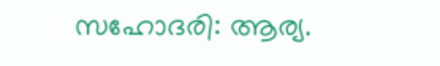സഹോദരി: ആര്യ.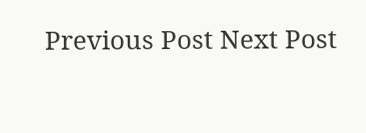Previous Post Next Post